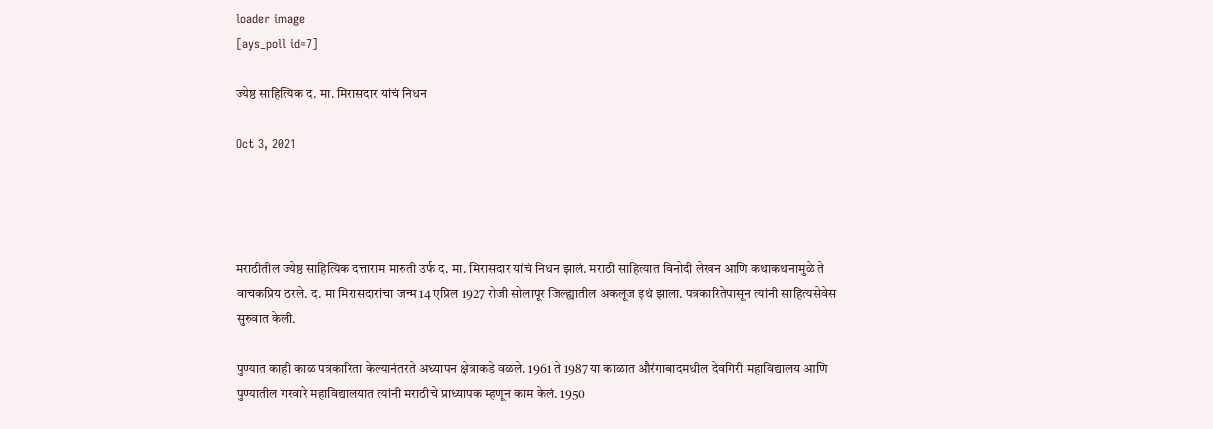loader image
[ays_poll id=7]

ज्येष्ठ साहित्यिक द. मा. मिरासदार यांचं निधन

Oct 3, 2021




मराठीतील ज्येष्ठ साहित्यिक दत्ताराम मारुती उर्फ द. मा. मिरासदार यांचं निधन झालं. मराठी साहित्यात विनोदी लेखन आणि कथाकथनामुळे ते वाचकप्रिय ठरले. द. मा मिरासदारांचा जन्म 14 एप्रिल 1927 रोजी सोलापूर जिल्ह्यातील अकलूज इथं झाला. पत्रकारितेपासून त्यांनी साहित्यसेवेस सुरुवात केली.

पुण्यात काही काळ पत्रकारिता केल्यानंतरते अध्यापन क्षेत्राकडे वळले. 1961 ते 1987 या काळात औरंगाबादमधील देवगिरी महाविद्यालय आणि पुण्यातील गरवारे महाविद्यालयात त्यांनी मराठीचे प्राध्यापक म्हणून काम केलं. 1950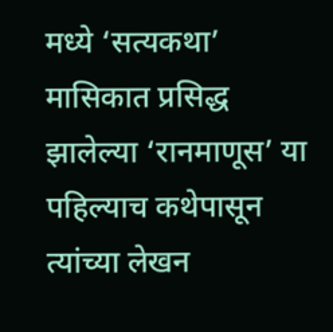मध्ये ‘सत्यकथा’ मासिकात प्रसिद्ध झालेल्या ‘रानमाणूस’ या पहिल्याच कथेपासून त्यांच्या लेखन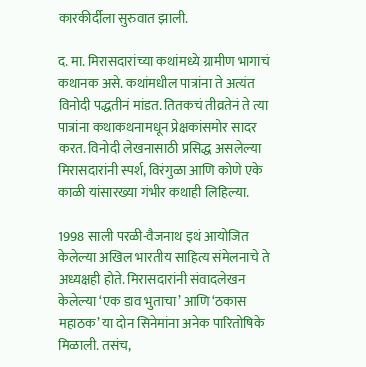कारकीर्दीला सुरुवात झाली.

द. मा. मिरासदारांच्या कथांमध्ये ग्रामीण भागाचं कथानक असे. कथांमधील पात्रांना ते अत्यंत विनोदी पद्धतीनं मांडत. तितकचं तीव्रतेनं ते त्या पात्रांना कथाकथनामधून प्रेक्षकांसमोर सादर करत. विनोदी लेखनासाठी प्रसिद्ध असलेल्या मिरासदारांनी स्पर्श, विरंगुळा आणि कोणे एके काळी यांसारख्या गंभीर कथाही लिहिल्या.

1998 साली परळी-वैजनाथ इथं आयोजित केलेल्या अखिल भारतीय साहित्य संमेलनाचे ते अध्यक्षही होते. मिरासदारांनी संवादलेखन केलेल्या ‘एक डाव भुताचा’ आणि ‘ठकास महाठक’ या दोन सिनेमांना अनेक पारितोषिके मिळाली. तसंच,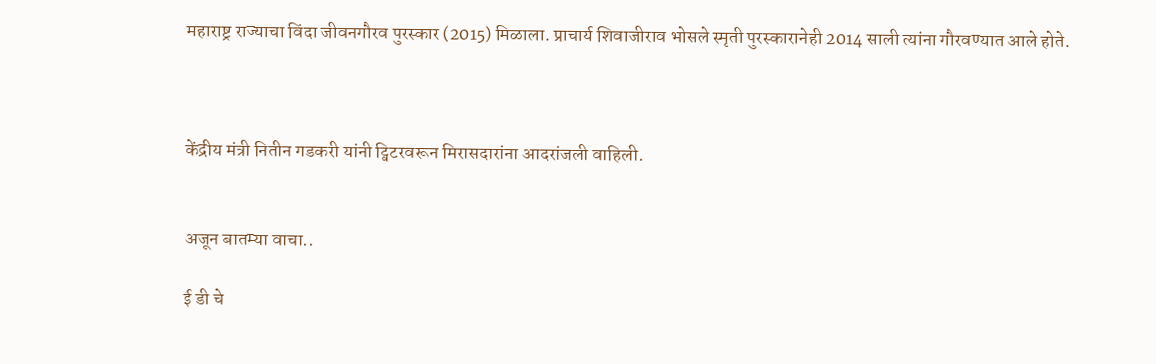महाराष्ट्र राज्याचा विंदा जीवनगौरव पुरस्कार (2015) मिळाला. प्राचार्य शिवाजीराव भोसले स्मृती पुरस्कारानेही 2014 साली त्यांना गौरवण्यात आले होते.



केंद्रीय मंत्री नितीन गडकरी यांनी ट्विटरवरून मिरासदारांना आदरांजली वाहिली.


अजून बातम्या वाचा..

ई डी चे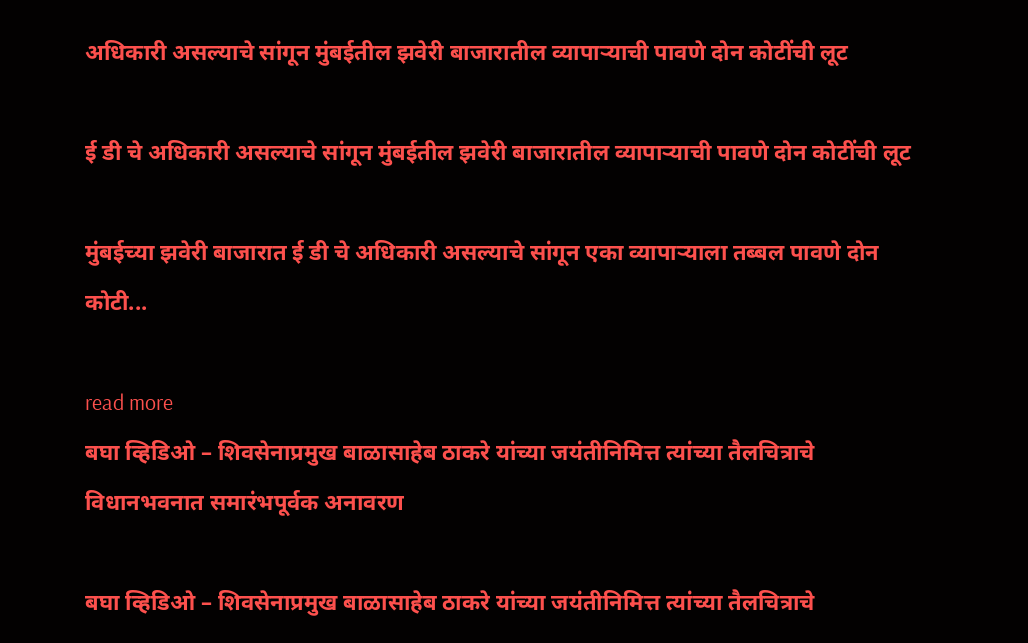अधिकारी असल्याचे सांगून मुंबईतील झवेरी बाजारातील व्यापाऱ्याची पावणे दोन कोटींची लूट

ई डी चे अधिकारी असल्याचे सांगून मुंबईतील झवेरी बाजारातील व्यापाऱ्याची पावणे दोन कोटींची लूट

मुंबईच्या झवेरी बाजारात ई डी चे अधिकारी असल्याचे सांगून एका व्यापाऱ्याला तब्बल पावणे दोन कोटी...

read more
बघा व्हिडिओ – शिवसेनाप्रमुख बाळासाहेब ठाकरे यांच्या जयंतीनिमित्त त्यांच्या तैलचित्राचे  विधानभवनात समारंभपूर्वक अनावरण

बघा व्हिडिओ – शिवसेनाप्रमुख बाळासाहेब ठाकरे यांच्या जयंतीनिमित्त त्यांच्या तैलचित्राचे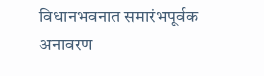विधानभवनात समारंभपूर्वक अनावरण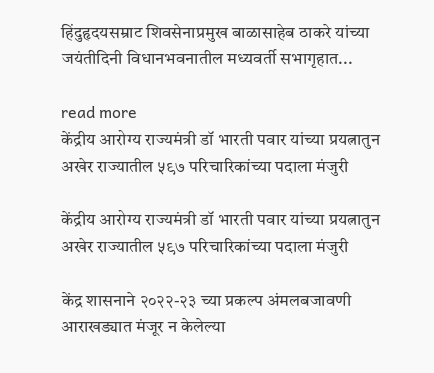हिंदुहृदयसम्राट शिवसेनाप्रमुख बाळासाहेब ठाकरे यांच्या जयंतीदिनी विधानभवनातील मध्यवर्ती सभागृहात...

read more
केंद्रीय आरोग्य राज्यमंत्री डॉ भारती पवार यांच्या प्रयत्नातुन अखेर राज्यातील ५९७ परिचारिकांच्या पदाला मंजुरी

केंद्रीय आरोग्य राज्यमंत्री डॉ भारती पवार यांच्या प्रयत्नातुन अखेर राज्यातील ५९७ परिचारिकांच्या पदाला मंजुरी

केंद्र शासनाने २०२२-२३ च्या प्रकल्प अंमलबजावणी आराखड्यात मंजूर न केलेल्या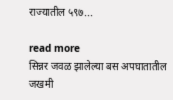राज्यातील ५९७...

read more
सिन्नर जवळ झालेल्या बस अपघातातील जखमी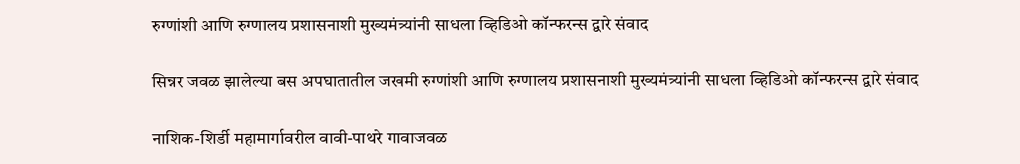रुग्णांशी आणि रुग्णालय प्रशासनाशी मुख्यमंत्र्यांनी साधला व्हिडिओ कॉन्फरन्स द्वारे संवाद

सिन्नर जवळ झालेल्या बस अपघातातील जखमी रुग्णांशी आणि रुग्णालय प्रशासनाशी मुख्यमंत्र्यांनी साधला व्हिडिओ कॉन्फरन्स द्वारे संवाद

नाशिक-शिर्डी महामार्गावरील वावी-पाथरे गावाजवळ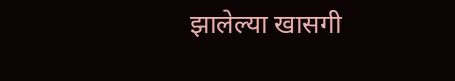झालेल्या खासगी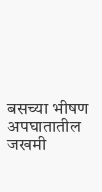बसच्या भीषण अपघातातील जखमी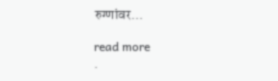रुग्णांवर...

read more
.